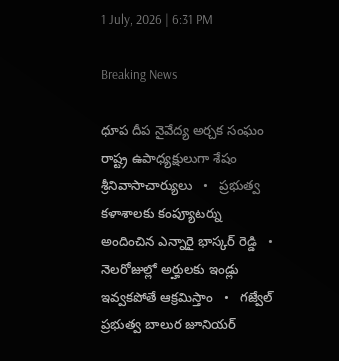1 July, 2026 | 6:31 PM

Breaking News

ధూప దీప నైవేద్య అర్చక సంఘం రాష్ట్ర ఉపాధ్యక్షులుగా శేషం శ్రీనివాసాచార్యులు   •   ప్రభుత్వ కళాశాలకు కంప్యూటర్ను అందించిన ఎన్నారై భాస్కర్ రెడ్డి   •   నెలరోజుల్లో అర్హులకు ఇండ్లు ఇవ్వకపోతే ఆక్రమిస్తాం   •   గజ్వేల్ ప్రభుత్వ బాలుర జూనియర్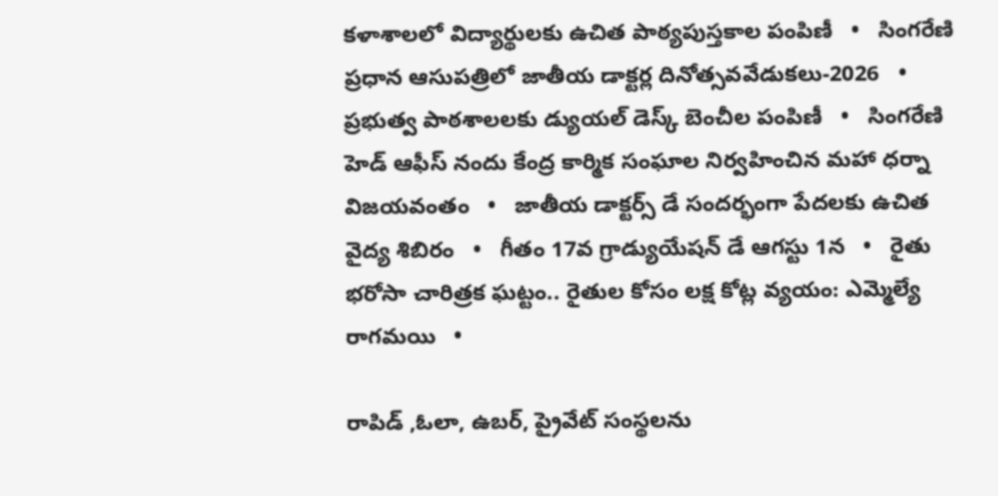కళాశాలలో విద్యార్థులకు ఉచిత పాఠ్యపుస్తకాల పంపిణీ   •   సింగరేణి ప్రధాన ఆసుపత్రిలో జాతీయ డాక్టర్ల దినోత్సవవేడుకలు-2026   •   ప్రభుత్వ పాఠశాలలకు డ్యుయల్ డెస్క్ బెంచీల పంపిణీ   •   సింగరేణి హెడ్ ఆఫీస్ నందు కేంద్ర కార్మిక సంఘాల నిర్వహించిన మహా ధర్నా విజయవంతం   •   జాతీయ డాక్టర్స్ డే సందర్భంగా పేదలకు ఉచిత వైద్య శిబిరం   •   గీతం 17వ గ్రాడ్యుయేషన్ డే ఆగస్టు 1న   •   రైతు భరోసా చారిత్రక ఘట్టం.. రైతుల కోసం లక్ష కోట్ల వ్యయం: ఎమ్మెల్యే రాగమయి   •

రాపిడ్ ,ఓలా, ఉబర్, ప్రైవేట్ సంస్థలను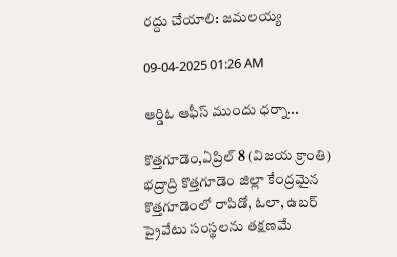రద్దు చేయాలి: జమలయ్య

09-04-2025 01:26 AM

ఆర్డిఓ ఆఫీస్ ముందు ధర్నా...

కొత్తగూడెం,ఏప్రిల్ 8 (విజయ క్రాంతి) భద్రాద్రి కొత్తగూడెం జిల్లా కేంద్రమైన కొత్తగూడెంలో రాపిడో, ఓలా, ఉబర్ ప్రైవేటు సంస్థలను తక్షణమే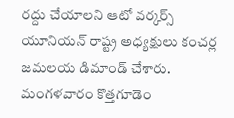రద్దు చేయాలని ఆటో వర్కర్స్ యూనియన్ రాష్ట్ర అధ్యక్షులు కంచర్ల జమలయ డిమాండ్ చేశారు. మంగళవారం కొత్తగూడెం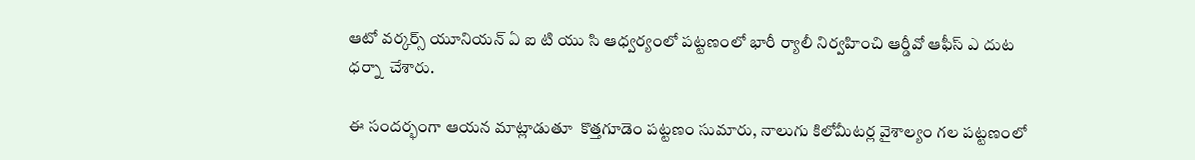ఆటో వర్కర్స్ యూనియన్ ఏ ఐ టి యు సి ఆధ్వర్యంలో పట్టణంలో భారీ ర్యాలీ నిర్వహించి ఆర్డీవో ఆఫీస్ ఎ దుట ధర్నా  చేశారు.

ఈ సందర్భంగా ఆయన మాట్లాడుతూ  కొత్తగూడెం పట్టణం సుమారు, నాలుగు కిలోమీటర్ల వైశాల్యం గల పట్టణంలో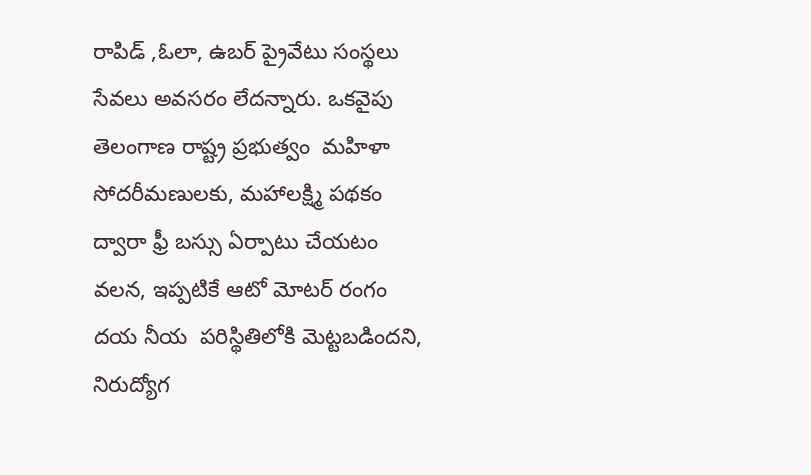రాపిడ్ ,ఓలా, ఉబర్ ప్రైవేటు సంస్థలు సేవలు అవసరం లేదన్నారు. ఒకవైపు తెలంగాణ రాష్ట్ర ప్రభుత్వం  మహిళా సోదరీమణులకు, మహాలక్ష్మి పథకం ద్వారా ఫ్రీ బస్సు ఏర్పాటు చేయటం వలన, ఇప్పటికే ఆటో మోటర్ రంగం దయ నీయ  పరిస్థితిలోకి మెట్టబడిందని, నిరుద్యోగ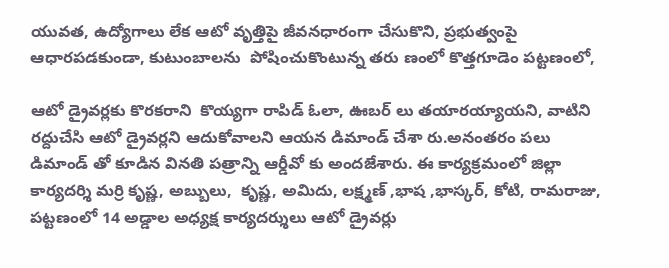యువత, ఉద్యోగాలు లేక ఆటో వృత్తిపై జీవనధారంగా చేసుకొని, ప్రభుత్వంపై ఆధారపడకుండా, కుటుంబాలను  పోషించుకొంటున్న తరు ణంలో కొత్తగూడెం పట్టణంలో,

ఆటో డ్రైవర్లకు కొరకరాని  కొయ్యగా రాపిడ్ ఓలా, ఊబర్ లు తయారయ్యాయని, వాటిని రద్దుచేసి ఆటో డ్రైవర్లని ఆదుకోవాలని ఆయన డిమాండ్ చేశా రు.అనంతరం పలు డిమాండ్ తో కూడిన వినతి పత్రాన్ని ఆర్డీవో కు అందజేశారు. ఈ కార్యక్రమంలో జిల్లా కార్యదర్శి మర్రి కృష్ణ, అబ్బులు,  కృష్ణ, అమిదు, లక్ష్మణ్ ,భాష ,భాస్కర్, కోటి, రామరాజు,  పట్టణంలో 14 అడ్డాల అధ్యక్ష కార్యదర్శులు ఆటో డ్రైవర్లు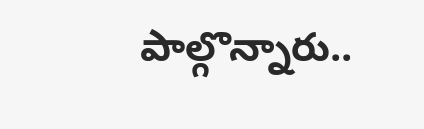పాల్గొన్నారు..